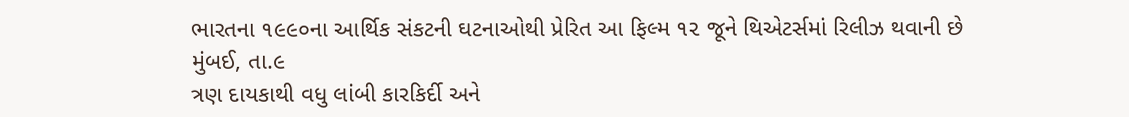ભારતના ૧૯૯૦ના આર્થિક સંકટની ઘટનાઓથી પ્રેરિત આ ફિલ્મ ૧૨ જૂને થિએટર્સમાં રિલીઝ થવાની છે
મુંબઈ, તા.૯
ત્રણ દાયકાથી વધુ લાંબી કારકિર્દી અને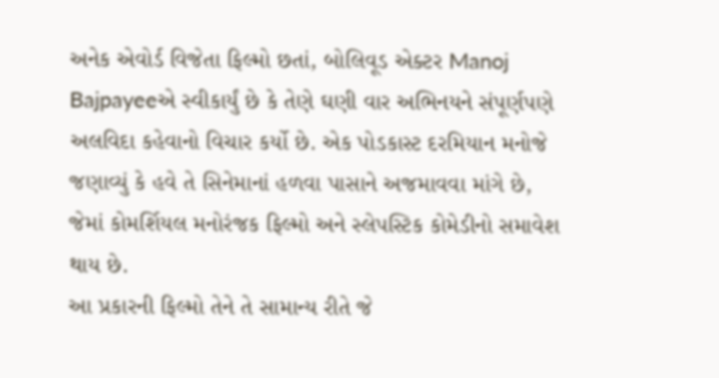અનેક એવોર્ડ વિજેતા ફિલ્મો છતાં, બોલિવૂડ એક્ટર Manoj Bajpayeeએ સ્વીકાર્યું છે કે તેણે ઘણી વાર અભિનયને સંપૂર્ણપણે અલવિદા કહેવાનો વિચાર કર્યો છે. એક પોડકાસ્ટ દરમિયાન મનોજે જણાવ્યું કે હવે તે સિનેમાનાં હળવા પાસાને અજમાવવા માંગે છે, જેમાં કોમર્શિયલ મનોરંજક ફિલ્મો અને સ્લેપસ્ટિક કોમેડીનો સમાવેશ થાય છે.
આ પ્રકારની ફિલ્મો તેને તે સામાન્ય રીતે જે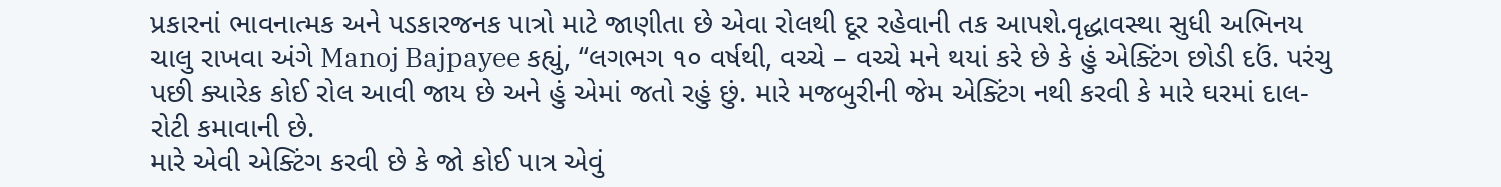પ્રકારનાં ભાવનાત્મક અને પડકારજનક પાત્રો માટે જાણીતા છે એવા રોલથી દૂર રહેવાની તક આપશે.વૃદ્ધાવસ્થા સુધી અભિનય ચાલુ રાખવા અંગે Manoj Bajpayee કહ્યું, “લગભગ ૧૦ વર્ષથી, વચ્ચે – વચ્ચે મને થયાં કરે છે કે હું એક્ટિંગ છોડી દઉં. પરંચુ પછી ક્યારેક કોઈ રોલ આવી જાય છે અને હું એમાં જતો રહું છું. મારે મજબુરીની જેમ એક્ટિંગ નથી કરવી કે મારે ઘરમાં દાલ-રોટી કમાવાની છે.
મારે એવી એક્ટિંગ કરવી છે કે જો કોઈ પાત્ર એવું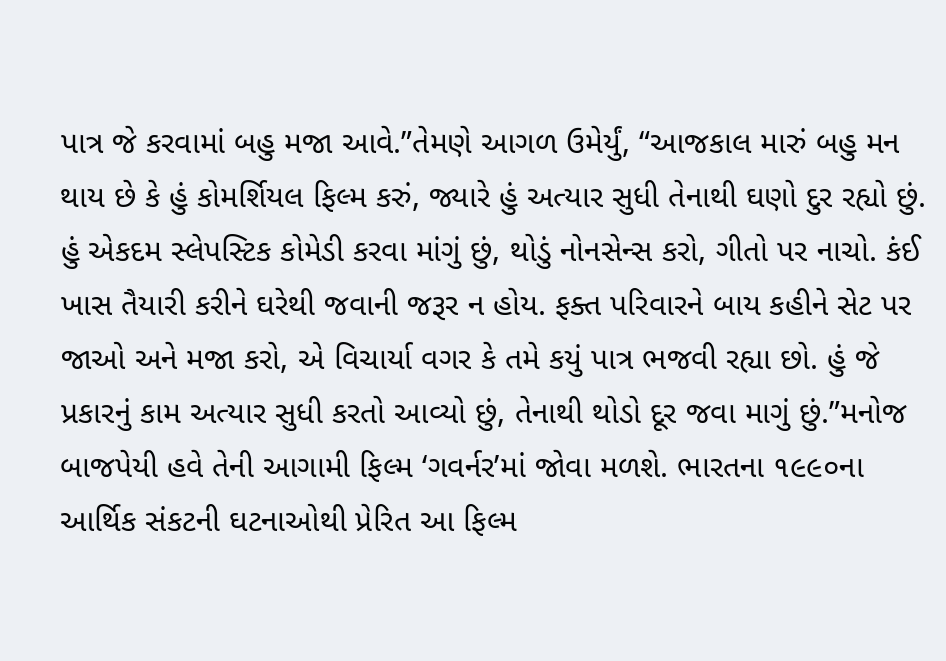પાત્ર જે કરવામાં બહુ મજા આવે.”તેમણે આગળ ઉમેર્યું, “આજકાલ મારું બહુ મન થાય છે કે હું કોમર્શિયલ ફિલ્મ કરું, જ્યારે હું અત્યાર સુધી તેનાથી ઘણો દુર રહ્યો છું. હું એકદમ સ્લેપસ્ટિક કોમેડી કરવા માંગું છું, થોડું નોનસેન્સ કરો, ગીતો પર નાચો. કંઈ ખાસ તૈયારી કરીને ઘરેથી જવાની જરૂર ન હોય. ફક્ત પરિવારને બાય કહીને સેટ પર જાઓ અને મજા કરો, એ વિચાર્યા વગર કે તમે કયું પાત્ર ભજવી રહ્યા છો. હું જે પ્રકારનું કામ અત્યાર સુધી કરતો આવ્યો છું, તેનાથી થોડો દૂર જવા માગું છું.”મનોજ બાજપેયી હવે તેની આગામી ફિલ્મ ‘ગવર્નર’માં જોવા મળશે. ભારતના ૧૯૯૦ના આર્થિક સંકટની ઘટનાઓથી પ્રેરિત આ ફિલ્મ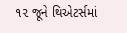૧૨ જૂને થિએટર્સમાં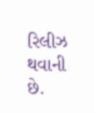રિલીઝ થવાની છે.